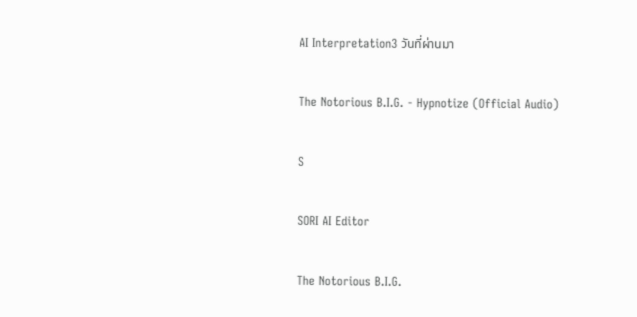AI Interpretation3 วันที่ผ่านมา

The Notorious B.I.G. - Hypnotize (Official Audio)

S

SORI AI Editor

The Notorious B.I.G.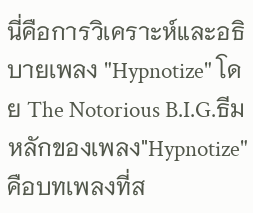นี่คือการวิเคราะห์และอธิบายเพลง "Hypnotize" โดย The Notorious B.I.G.ธีมหลักของเพลง"Hypnotize" คือบทเพลงที่ส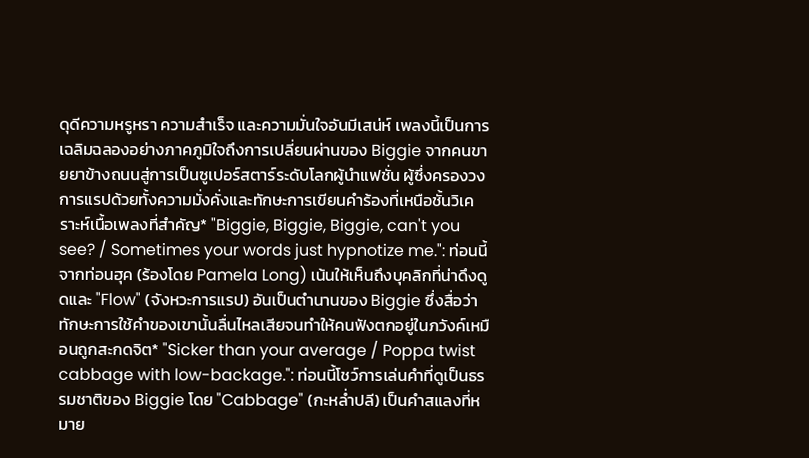ดุดีความหรูหรา ความสำเร็จ และความมั่นใจอันมีเสน่ห์ เพลงนี้เป็นการเฉลิมฉลองอย่างภาคภูมิใจถึงการเปลี่ยนผ่านของ Biggie จากคนขายยาข้างถนนสู่การเป็นซูเปอร์สตาร์ระดับโลกผู้นำแฟชั่น ผู้ซึ่งครองวงการแรปด้วยทั้งความมั่งคั่งและทักษะการเขียนคำร้องที่เหนือชั้นวิเคราะห์เนื้อเพลงที่สำคัญ* "Biggie, Biggie, Biggie, can't you see? / Sometimes your words just hypnotize me.": ท่อนนี้จากท่อนฮุค (ร้องโดย Pamela Long) เน้นให้เห็นถึงบุคลิกที่น่าดึงดูดและ "Flow" (จังหวะการแรป) อันเป็นตำนานของ Biggie ซึ่งสื่อว่าทักษะการใช้คำของเขานั้นลื่นไหลเสียจนทำให้คนฟังตกอยู่ในภวังค์เหมือนถูกสะกดจิต* "Sicker than your average / Poppa twist cabbage with low-backage.": ท่อนนี้โชว์การเล่นคำที่ดูเป็นธรรมชาติของ Biggie โดย "Cabbage" (กะหล่ำปลี) เป็นคำสแลงที่หมาย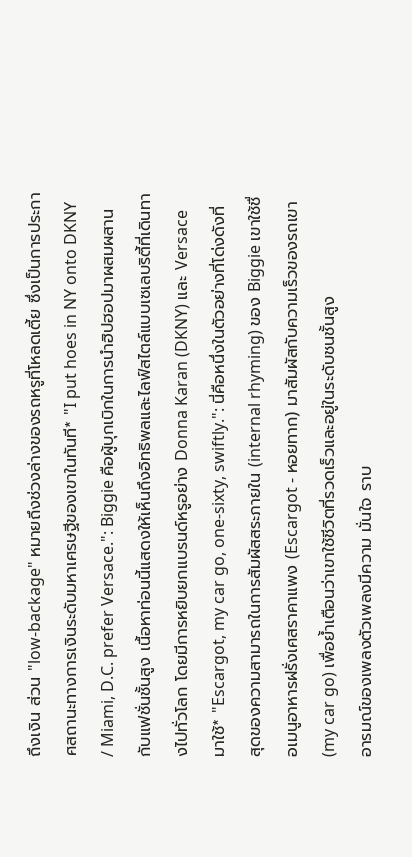ถึงเงิน ส่วน "low-backage" หมายถึงช่วงล่างของรถหรูที่โหลดเตี้ย ซึ่งเป็นการประกาศสถานะทางการเงินระดับมหาเศรษฐีของเขาในทันที* "I put hoes in NY onto DKNY / Miami, D.C. prefer Versace.": Biggie คือผู้บุกเบิกในการนำฮิปฮอปมาผสมผสานกับแฟชั่นชั้นสูง เนื้อหาท่อนนี้แสดงให้เห็นถึงอิทธิพลและไลฟ์สไตล์แบบเซเลบริตี้ที่เดินทางไปทั่วโลก โดยมีการหยิบยกแบรนด์หรูอย่าง Donna Karan (DKNY) และ Versace มาใช้* "Escargot, my car go, one-sixty, swiftly.": นี่คือหนึ่งในตัวอย่างที่โด่งดังที่สุดของความสามารถในการสัมผัสสระภายใน (internal rhyming) ของ Biggie เขาใช้ชื่อเมนูอาหารฝรั่งเศสราคาแพง (Escargot - หอยทาก) มาสัมผัสกับความเร็วของรถเขา (my car go) เพื่อย้ำเตือนว่าเขาใช้ชีวิตที่รวดเร็วและอยู่ในระดับชนชั้นสูง
อารมณ์ของเพลงตัวเพลงมีความ มั่นใจ ราบ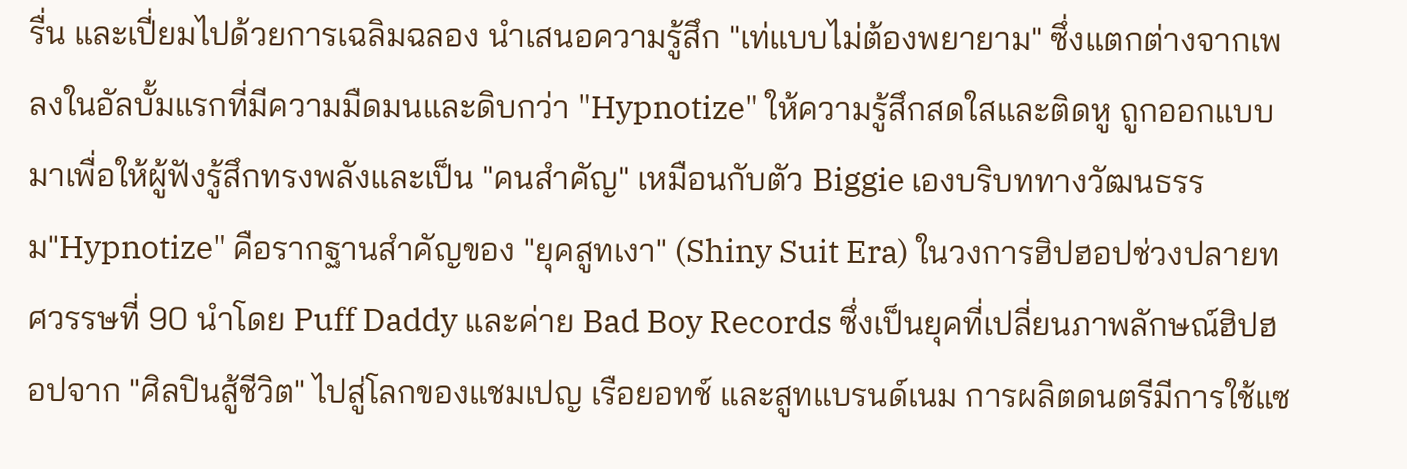รื่น และเปี่ยมไปด้วยการเฉลิมฉลอง นำเสนอความรู้สึก "เท่แบบไม่ต้องพยายาม" ซึ่งแตกต่างจากเพลงในอัลบั้มแรกที่มีความมืดมนและดิบกว่า "Hypnotize" ให้ความรู้สึกสดใสและติดหู ถูกออกแบบมาเพื่อให้ผู้ฟังรู้สึกทรงพลังและเป็น "คนสำคัญ" เหมือนกับตัว Biggie เองบริบททางวัฒนธรรม"Hypnotize" คือรากฐานสำคัญของ "ยุคสูทเงา" (Shiny Suit Era) ในวงการฮิปฮอปช่วงปลายทศวรรษที่ 90 นำโดย Puff Daddy และค่าย Bad Boy Records ซึ่งเป็นยุคที่เปลี่ยนภาพลักษณ์ฮิปฮอปจาก "ศิลปินสู้ชีวิต" ไปสู่โลกของแชมเปญ เรือยอทช์ และสูทแบรนด์เนม การผลิตดนตรีมีการใช้แซ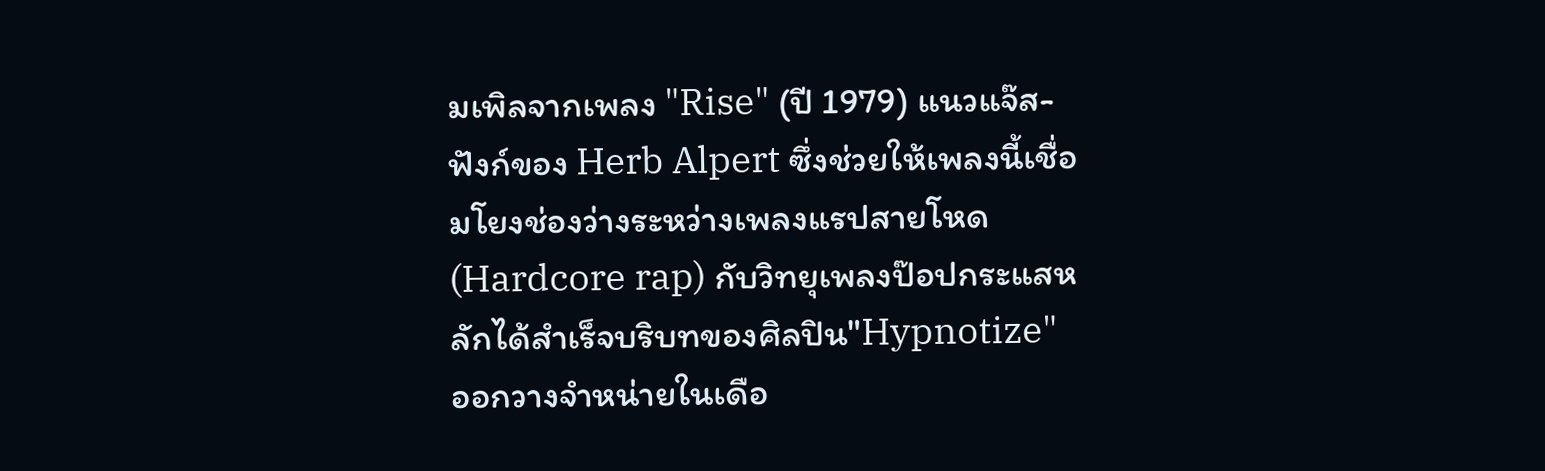มเพิลจากเพลง "Rise" (ปี 1979) แนวแจ๊ส-ฟังก์ของ Herb Alpert ซึ่งช่วยให้เพลงนี้เชื่อมโยงช่องว่างระหว่างเพลงแรปสายโหด (Hardcore rap) กับวิทยุเพลงป๊อปกระแสหลักได้สำเร็จบริบทของศิลปิน"Hypnotize" ออกวางจำหน่ายในเดือ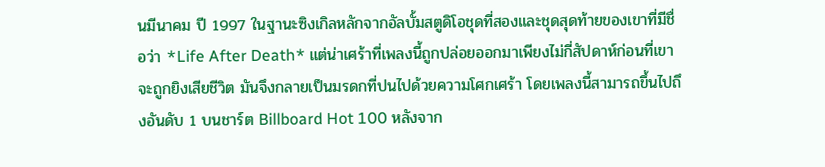นมีนาคม ปี 1997 ในฐานะซิงเกิลหลักจากอัลบั้มสตูดิโอชุดที่สองและชุดสุดท้ายของเขาที่มีชื่อว่า *Life After Death* แต่น่าเศร้าที่เพลงนี้ถูกปล่อยออกมาเพียงไม่กี่สัปดาห์ก่อนที่เขาจะถูกยิงเสียชีวิต มันจึงกลายเป็นมรดกที่ปนไปด้วยความโศกเศร้า โดยเพลงนี้สามารถขึ้นไปถึงอันดับ 1 บนชาร์ต Billboard Hot 100 หลังจาก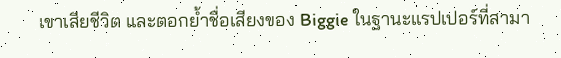เขาเสียชีวิต และตอกย้ำชื่อเสียงของ Biggie ในฐานะแรปเปอร์ที่สามา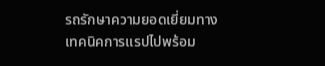รถรักษาความยอดเยี่ยมทางเทคนิคการแรปไปพร้อม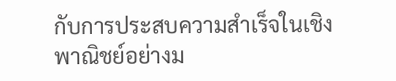กับการประสบความสำเร็จในเชิงพาณิชย์อย่างม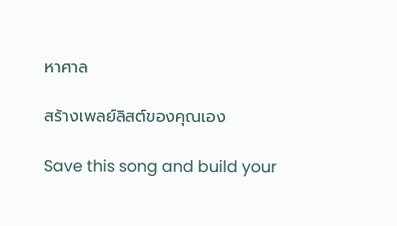หาศาล

สร้างเพลย์ลิสต์ของคุณเอง

Save this song and build your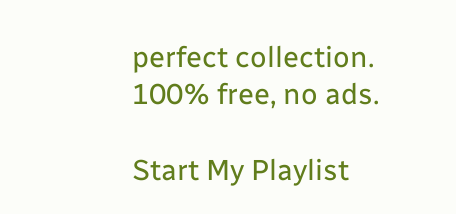perfect collection. 100% free, no ads.

Start My Playlist